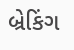બ્રેકિંગ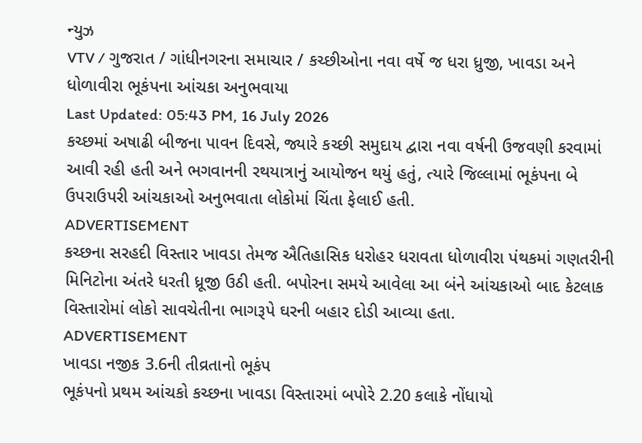ન્યુઝ
VTV / ગુજરાત / ગાંધીનગરના સમાચાર / કચ્છીઓના નવા વર્ષે જ ધરા ધ્રુજી, ખાવડા અને ધોળાવીરા ભૂકંપના આંચકા અનુભવાયા
Last Updated: 05:43 PM, 16 July 2026
કચ્છમાં અષાઢી બીજના પાવન દિવસે, જ્યારે કચ્છી સમુદાય દ્વારા નવા વર્ષની ઉજવણી કરવામાં આવી રહી હતી અને ભગવાનની રથયાત્રાનું આયોજન થયું હતું, ત્યારે જિલ્લામાં ભૂકંપના બે ઉપરાઉપરી આંચકાઓ અનુભવાતા લોકોમાં ચિંતા ફેલાઈ હતી.
ADVERTISEMENT
કચ્છના સરહદી વિસ્તાર ખાવડા તેમજ ઐતિહાસિક ધરોહર ધરાવતા ધોળાવીરા પંથકમાં ગણતરીની મિનિટોના અંતરે ધરતી ધ્રૂજી ઉઠી હતી. બપોરના સમયે આવેલા આ બંને આંચકાઓ બાદ કેટલાક વિસ્તારોમાં લોકો સાવચેતીના ભાગરૂપે ઘરની બહાર દોડી આવ્યા હતા.
ADVERTISEMENT
ખાવડા નજીક 3.6ની તીવ્રતાનો ભૂકંપ
ભૂકંપનો પ્રથમ આંચકો કચ્છના ખાવડા વિસ્તારમાં બપોરે 2.20 કલાકે નોંધાયો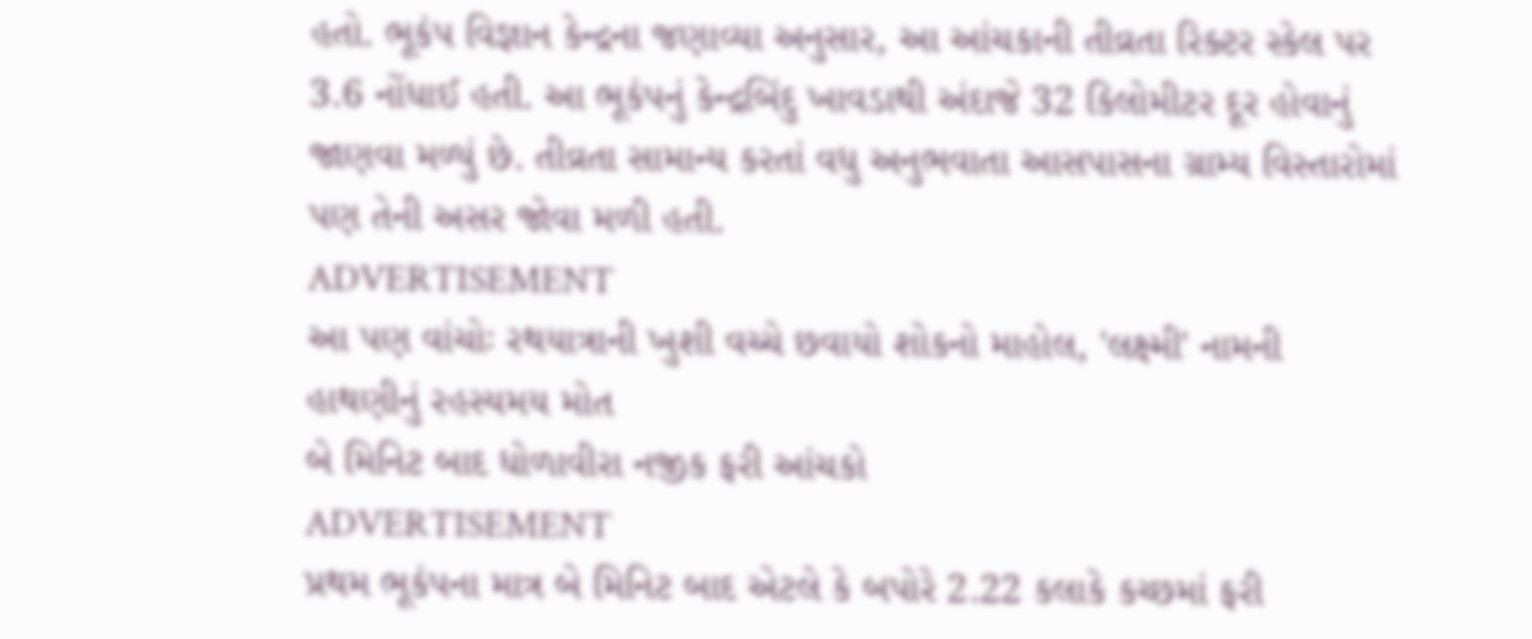હતો. ભૂકંપ વિજ્ઞાન કેન્દ્રના જણાવ્યા અનુસાર, આ આંચકાની તીવ્રતા રિક્ટર સ્કેલ પર 3.6 નોંધાઈ હતી. આ ભૂકંપનું કેન્દ્રબિંદુ ખાવડાથી અંદાજે 32 કિલોમીટર દૂર હોવાનું જાણવા મળ્યું છે. તીવ્રતા સામાન્ય કરતાં વધુ અનુભવાતા આસપાસના ગ્રામ્ય વિસ્તારોમાં પણ તેની અસર જોવા મળી હતી.
ADVERTISEMENT
આ પણ વાંચોઃ રથયાત્રાની ખુશી વચ્ચે છવાયો શોકનો માહોલ, 'લક્ષ્મી' નામની હાથણીનું રહસ્યમય મોત
બે મિનિટ બાદ ધોળાવીરા નજીક ફરી આંચકો
ADVERTISEMENT
પ્રથમ ભૂકંપના માત્ર બે મિનિટ બાદ એટલે કે બપોરે 2.22 કલાકે કચ્છમાં ફરી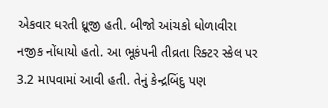એકવાર ધરતી ધ્રૂજી હતી. બીજો આંચકો ધોળાવીરા નજીક નોંધાયો હતો. આ ભૂકંપની તીવ્રતા રિક્ટર સ્કેલ પર 3.2 માપવામાં આવી હતી. તેનું કેન્દ્રબિંદુ પણ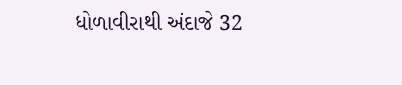ધોળાવીરાથી અંદાજે 32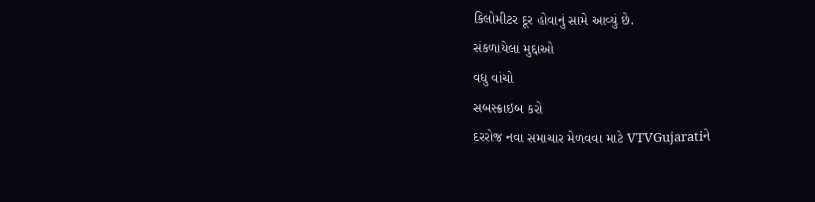કિલોમીટર દૂર હોવાનું સામે આવ્યું છે.
સંકળાયેલા મુદ્દાઓ
વધુ વાંચો
સબસ્ક્રાઇબ કરો
દરરોજ નવા સમાચાર મેળવવા માટે VTVGujaratiને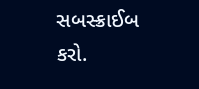સબસ્ક્રાઈબ કરો.